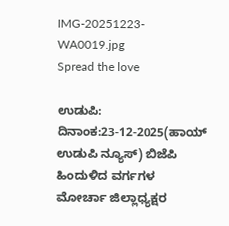IMG-20251223-WA0019.jpg
Spread the love

ಉಡುಪಿ: ದಿನಾಂಕ:23-12-2025(ಹಾಯ್ ಉಡುಪಿ ನ್ಯೂಸ್) ಬಿಜೆಪಿ ಹಿಂದುಳಿದ ವರ್ಗಗಳ ಮೋರ್ಚಾ ಜಿಲ್ಲಾಧ್ಯಕ್ಷರ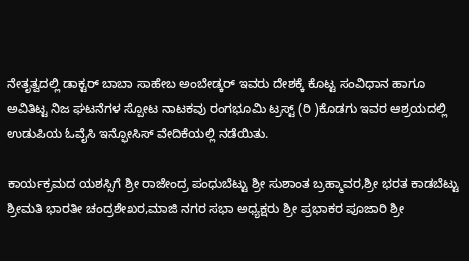ನೇತೃತ್ವದಲ್ಲಿ ಡಾಕ್ಟರ್ ಬಾಬಾ ಸಾಹೇಬ ಅಂಬೇಡ್ಕರ್ ಇವರು ದೇಶಕ್ಕೆ ಕೊಟ್ಟ ಸಂವಿಧಾನ ಹಾಗೂ ಅವಿತಿಟ್ಟ ನಿಜ ಘಟನೆಗಳ ಸ್ಪೋಟ ನಾಟಕವು ರಂಗಭೂಮಿ ಟ್ರಸ್ಟ್ (ರಿ )ಕೊಡಗು ಇವರ ಆಶ್ರಯದಲ್ಲಿ ಉಡುಪಿಯ ಓವೈಸಿ ಇನ್ಫೋಸಿಸ್ ವೇದಿಕೆಯಲ್ಲಿ ನಡೆಯಿತು.

ಕಾರ್ಯಕ್ರಮದ ಯಶಸ್ಸಿಗೆ ಶ್ರೀ ರಾಜೇಂದ್ರ ಪಂಧುಬೆಟ್ಟು ಶ್ರೀ ಸುಶಾಂತ ಬ್ರಹ್ಮಾವರ,ಶ್ರೀ ಭರತ ಕಾಡಬೆಟ್ಟು ಶ್ರೀಮತಿ ಭಾರತೀ ಚಂದ್ರಶೇಖರ,ಮಾಜಿ ನಗರ ಸಭಾ ಅಧ್ಯಕ್ಷರು ಶ್ರೀ ಪ್ರಭಾಕರ ಪೂಜಾರಿ ಶ್ರೀ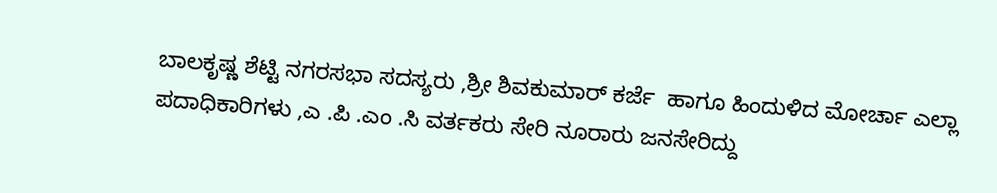ಬಾಲಕೃಷ್ಣ ಶೆಟ್ಟಿ ನಗರಸಭಾ ಸದಸ್ಯರು ,ಶ್ರೀ ಶಿವಕುಮಾರ್ ಕರ್ಜೆ  ಹಾಗೂ ಹಿಂದುಳಿದ ಮೋರ್ಚಾ ಎಲ್ಲಾ ಪದಾಧಿಕಾರಿಗಳು ,ಎ .ಪಿ .ಎಂ .ಸಿ ವರ್ತಕರು ಸೇರಿ ನೂರಾರು ಜನಸೇರಿದ್ದು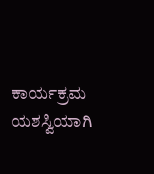ಕಾರ್ಯಕ್ರಮ ಯಶಸ್ವಿಯಾಗಿ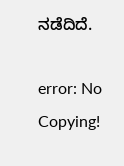ನಡೆದಿದೆ.

error: No Copying!